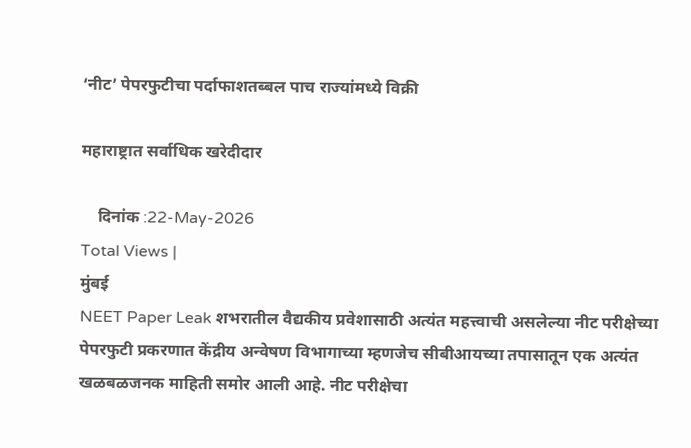‘नीट’ पेपरफुटीचा पर्दाफाशतब्बल पाच राज्यांमध्ये विक्री

महाराष्ट्रात सर्वाधिक खरेदीदार

    दिनांक :22-May-2026
Total Views |
मुंबई
NEET Paper Leak शभरातील वैद्यकीय प्रवेशासाठी अत्यंत महत्त्वाची असलेल्या नीट परीक्षेच्या पेपरफुटी प्रकरणात केंद्रीय अन्वेषण विभागाच्या म्हणजेच सीबीआयच्या तपासातून एक अत्यंत खळबळजनक माहिती समोर आली आहे. नीट परीक्षेचा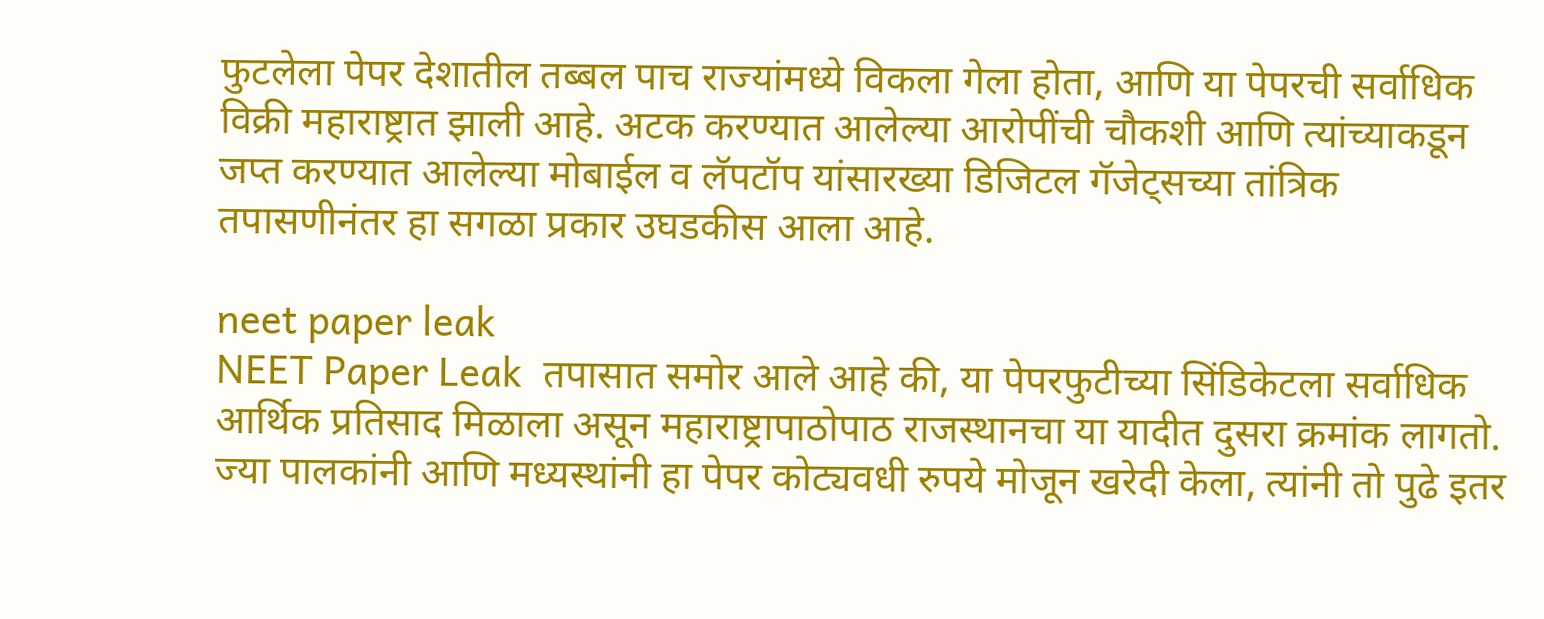फुटलेला पेपर देशातील तब्बल पाच राज्यांमध्ये विकला गेला होता, आणि या पेपरची सर्वाधिक विक्री महाराष्ट्रात झाली आहे. अटक करण्यात आलेल्या आरोपींची चौकशी आणि त्यांच्याकडून जप्त करण्यात आलेल्या मोबाईल व लॅपटॉप यांसारख्या डिजिटल गॅजेट्सच्या तांत्रिक तपासणीनंतर हा सगळा प्रकार उघडकीस आला आहे.

neet paper leak
NEET Paper Leak  तपासात समोर आले आहे की, या पेपरफुटीच्या सिंडिकेटला सर्वाधिक आर्थिक प्रतिसाद मिळाला असून महाराष्ट्रापाठोपाठ राजस्थानचा या यादीत दुसरा क्रमांक लागतो. ज्या पालकांनी आणि मध्यस्थांनी हा पेपर कोट्यवधी रुपये मोजून खरेदी केला, त्यांनी तो पुढे इतर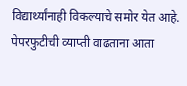विद्यार्थ्यांनाही विकल्याचे समोर येत आहे. पेपरफुटीची व्याप्ती वाढताना आता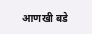आणखी बडे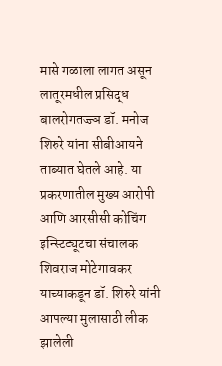मासे गळाला लागत असून लातूरमधील प्रसिद्ध बालरोगतज्ज्ञ डॉ. मनोज शिरुरे यांना सीबीआयने ताब्यात घेतले आहे. या प्रकरणातील मुख्य आरोपी आणि आरसीसी कोचिंग इन्स्टिट्यूटचा संचालक शिवराज मोटेगावकर याच्याकडून डॉ. शिरुरे यांनी आपल्या मुलासाठी लीक झालेली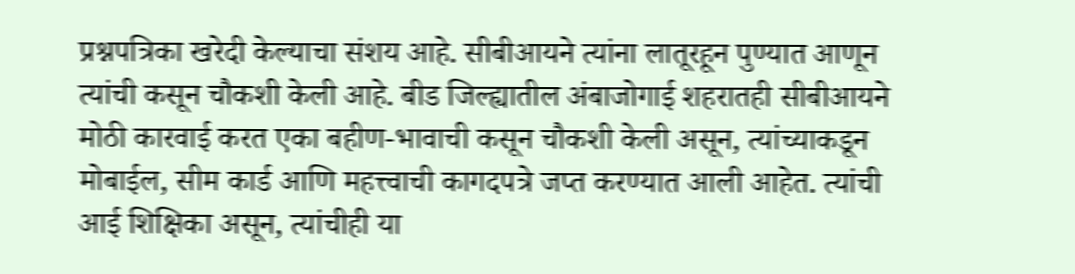प्रश्नपत्रिका खरेदी केल्याचा संशय आहे. सीबीआयने त्यांना लातूरहून पुण्यात आणून त्यांची कसून चौकशी केली आहे. बीड जिल्ह्यातील अंबाजोगाई शहरातही सीबीआयने मोठी कारवाई करत एका बहीण-भावाची कसून चौकशी केली असून, त्यांच्याकडून मोबाईल, सीम कार्ड आणि महत्त्वाची कागदपत्रे जप्त करण्यात आली आहेत. त्यांची आई शिक्षिका असून, त्यांचीही या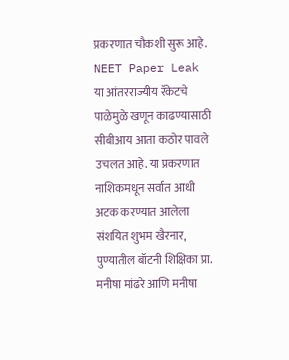प्रकरणात चौकशी सुरू आहे.
NEET Paper Leak या आंतरराज्यीय रॅकेटचे पाळेमुळे खणून काढण्यासाठी सीबीआय आता कठोर पावले उचलत आहे. या प्रकरणात नाशिकमधून सर्वात आधी अटक करण्यात आलेला संशयित शुभम खैरनार, पुण्यातील बॉटनी शिक्षिका प्रा. मनीषा मांढरे आणि मनीषा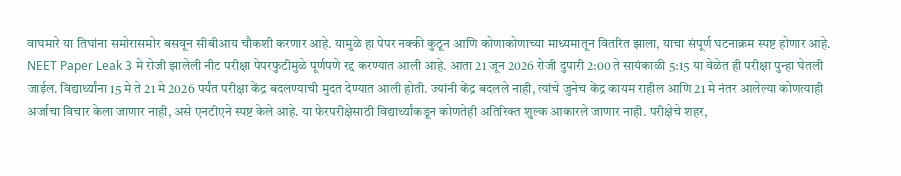वाघमारे या तिघांना समोरासमोर बसवून सीबीआय चौकशी करणार आहे. यामुळे हा पेपर नक्की कुठून आणि कोणाकोणाच्या माध्यमातून वितरित झाला, याचा संपूर्ण घटनाक्रम स्पष्ट होणार आहे.
NEET Paper Leak 3 मे रोजी झालेली नीट परीक्षा पेपरफुटीमुळे पूर्णपणे रद्द करण्यात आली आहे. आता 21 जून 2026 रोजी दुपारी 2:00 ते सायंकाळी 5:15 या वेळेत ही परीक्षा पुन्हा घेतली जाईल. विद्यार्थ्यांना 15 मे ते 21 मे 2026 पर्यंत परीक्षा केंद्र बदलण्याची मुदत देण्यात आली होती. ज्यांनी केंद्र बदलले नाही, त्यांचे जुनेच केंद्र कायम राहील आणि 21 मे नंतर आलेल्या कोणत्याही अर्जाचा विचार केला जाणार नाही, असे एनटीएने स्पष्ट केले आहे. या फेरपरीक्षेसाठी विद्यार्थ्यांकडून कोणतेही अतिरिक्त शुल्क आकारले जाणार नाही. परीक्षेचे शहर,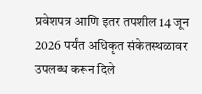प्रवेशपत्र आणि इतर तपशील 14 जून 2026 पर्यंत अधिकृत संकेतस्थळावर उपलब्ध करून दिले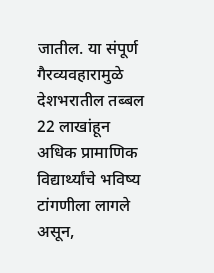जातील. या संपूर्ण गैरव्यवहारामुळे देशभरातील तब्बल 22 लाखांहून अधिक प्रामाणिक विद्यार्थ्यांचे भविष्य टांगणीला लागले असून,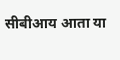सीबीआय आता या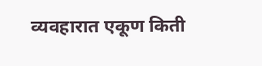व्यवहारात एकूण किती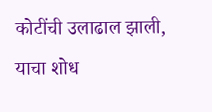कोटींची उलाढाल झाली, याचा शोध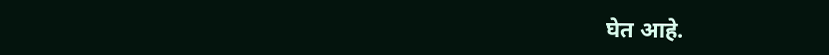घेत आहे.